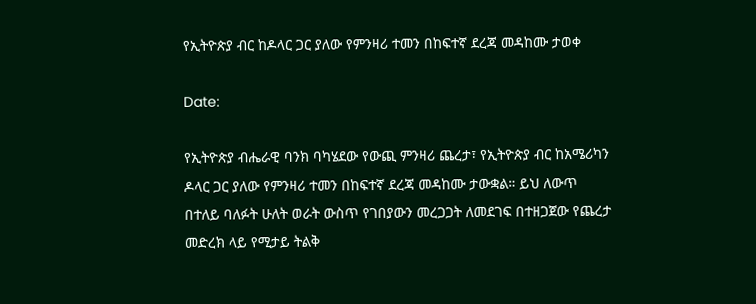የኢትዮጵያ ብር ከዶላር ጋር ያለው የምንዛሪ ተመን በከፍተኛ ደረጃ መዳከሙ ታወቀ

Date:

የኢትዮጵያ ብሔራዊ ባንክ ባካሄደው የውጪ ምንዛሪ ጨረታ፣ የኢትዮጵያ ብር ከአሜሪካን ዶላር ጋር ያለው የምንዛሪ ተመን በከፍተኛ ደረጃ መዳከሙ ታውቋል። ይህ ለውጥ በተለይ ባለፉት ሁለት ወራት ውስጥ የገበያውን መረጋጋት ለመደገፍ በተዘጋጀው የጨረታ መድረክ ላይ የሚታይ ትልቅ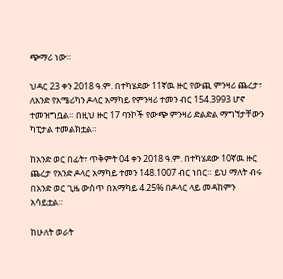ጭማሪ ነው።

ህዳር 23 ቀን 2018 ዓ.ም. በተካሄደው 11ኛዉ ዙር የውጪ ምንዛሪ ጨረታ፣ ለአንድ የአሜሪካን ዶላር አማካይ የምንዛሪ ተመን ብር 154.3993 ሆኖ ተመዝግቧል። በዚህ ዙር 17 ባንኮች የውጭ ምንዛሪ ድልድል ማግኘታቸውን ካፒታል ተመልክቷል።

ከአንድ ወር በፊት፣ ጥቅምት 04 ቀን 2018 ዓ.ም. በተካሄደው 10ኛዉ ዙር ጨረታ የአንድ ዶላር አማካይ ተመን 148.1007 ብር ነበር። ይህ ማለት ብሩ በአንድ ወር ጊዜ ውስጥ በአማካይ 4.25% በዶላር ላይ መዳከምን አሳይቷል።

ከሁለት ወራት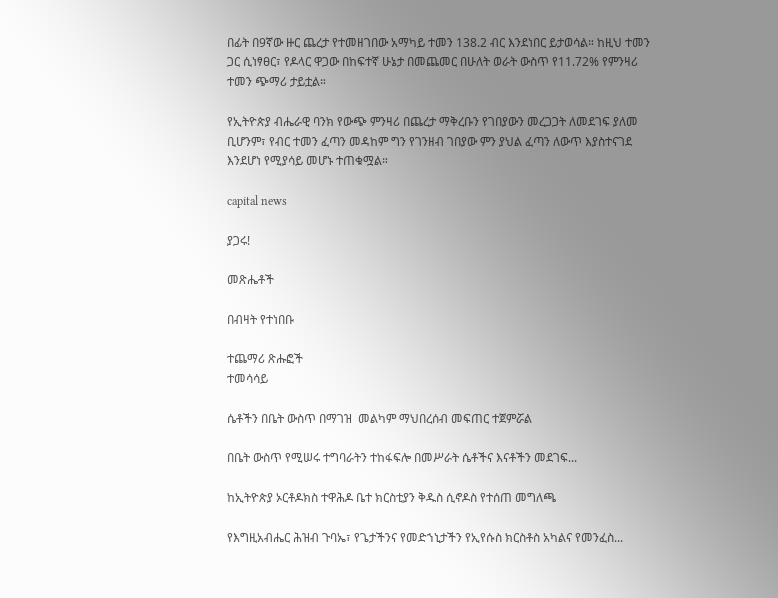በፊት በ9ኛው ዙር ጨረታ የተመዘገበው አማካይ ተመን 138.2 ብር እንደነበር ይታወሳል። ከዚህ ተመን ጋር ሲነፃፀር፣ የዶላር ዋጋው በከፍተኛ ሁኔታ በመጨመር በሁለት ወራት ውስጥ የ11.72% የምንዛሪ ተመን ጭማሪ ታይቷል።

የኢትዮጵያ ብሔራዊ ባንክ የውጭ ምንዛሪ በጨረታ ማቅረቡን የገበያውን መረጋጋት ለመደገፍ ያለመ ቢሆንም፣ የብር ተመን ፈጣን መዳከም ግን የገንዘብ ገበያው ምን ያህል ፈጣን ለውጥ እያስተናገደ እንደሆነ የሚያሳይ መሆኑ ተጠቁሟል።

capital news

ያጋሩ!

መጽሔቶች

በብዛት የተነበቡ

ተጨማሪ ጽሑፎች
ተመሳሳይ

ሴቶችን በቤት ውስጥ በማገዝ  መልካም ማህበረሰብ መፍጠር ተጀምሯል

በቤት ውስጥ የሚሠሩ ተግባራትን ተከፋፍሎ በመሥራት ሴቶችና እናቶችን መደገፍ...

ከኢትዮጵያ ኦርቶዶክስ ተዋሕዶ ቤተ ክርስቲያን ቅዱስ ሲኖዶስ የተሰጠ መግለጫ

የእግዚአብሔር ሕዝብ ጉባኤ፣ የጌታችንና የመድኀኒታችን የኢየሱስ ክርስቶስ አካልና የመንፈስ...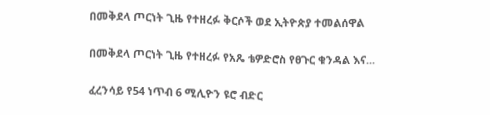በመቅደላ ጦርነት ጊዜ የተዘረፉ ቅርሶች ወደ ኢትዮጵያ ተመልሰዋል

በመቅደላ ጦርነት ጊዜ የተዘረፉ የአጼ ቴዎድሮስ የፀጉር ቁንዳል እና...

ፈረንሳይ የ54 ነጥብ 6 ሚሊዮን ዩሮ ብድር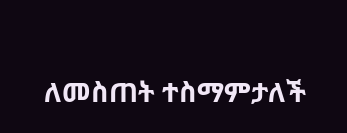ለመስጠት ተስማምታለች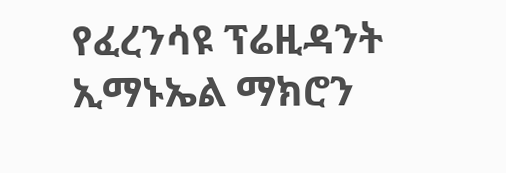የፈረንሳዩ ፕሬዚዳንት ኢማኑኤል ማክሮን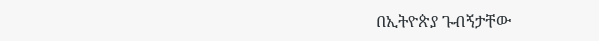በኢትዮጵያ ጉብኝታቸው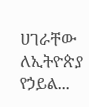ሀገራቸው ለኢትዮጵያ የኃይል...